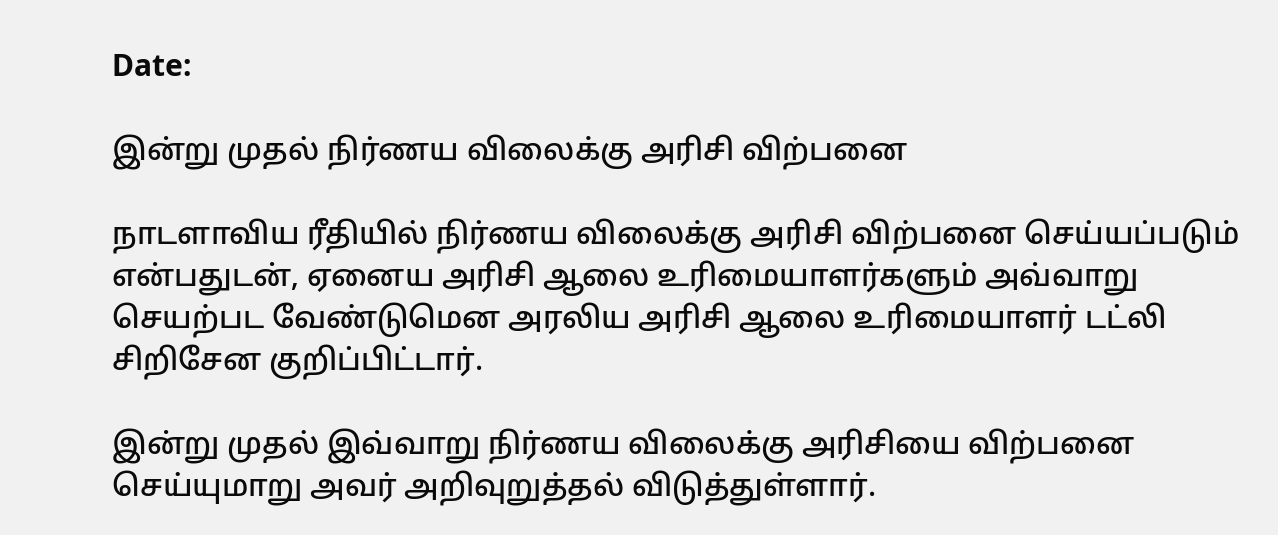Date:

இன்று முதல் நிர்ணய விலைக்கு அரிசி விற்பனை

நாடளாவிய ரீதியில் நிர்ணய விலைக்கு அரிசி விற்பனை செய்யப்படும் என்பதுடன், ஏனைய அரிசி ஆலை உரிமையாளர்களும் அவ்வாறு செயற்பட வேண்டுமென அரலிய அரிசி ஆலை உரிமையாளர் டட்லி சிறிசேன குறிப்பிட்டார்.

இன்று முதல் இவ்வாறு நிர்ணய விலைக்கு அரிசியை விற்பனை செய்யுமாறு அவர் அறிவுறுத்தல் விடுத்துள்ளார்.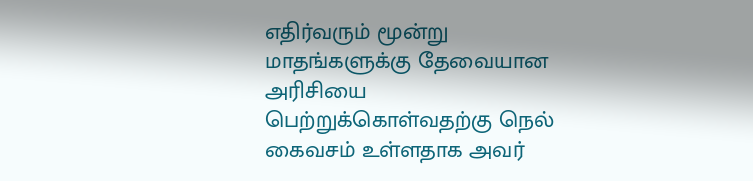எதிர்வரும் மூன்று மாதங்களுக்கு தேவையான அரிசியை பெற்றுக்கொள்வதற்கு நெல் கைவசம் உள்ளதாக அவர்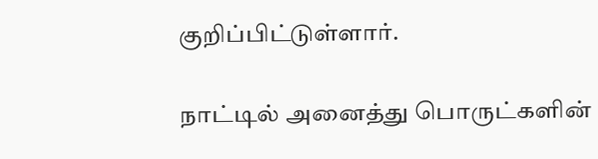குறிப்பிட்டுள்ளார்.

நாட்டில் அனைத்து பொருட்களின்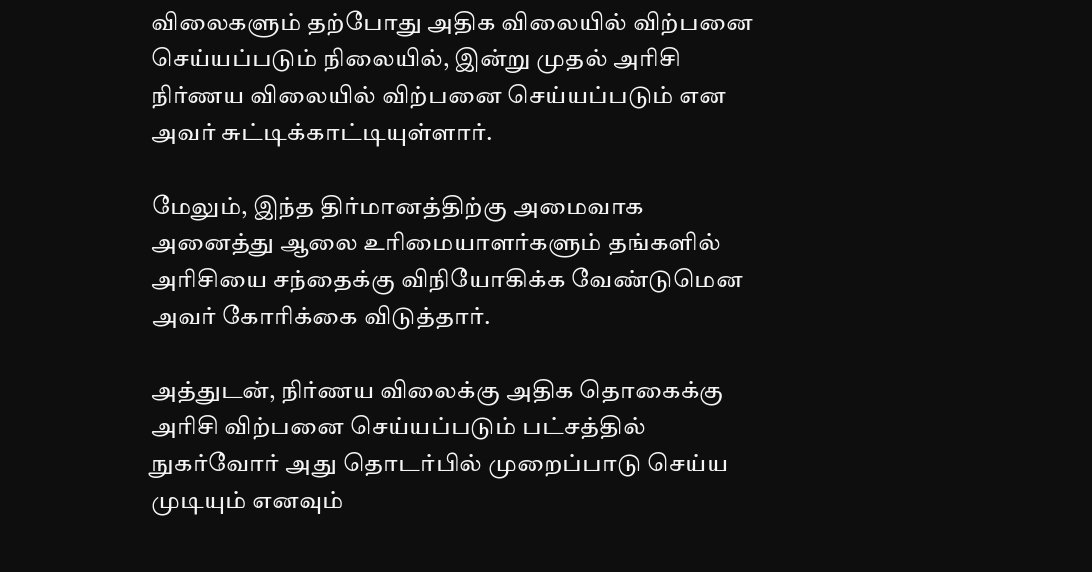விலைகளும் தற்போது அதிக விலையில் விற்பனை செய்யப்படும் நிலையில், இன்று முதல் அரிசி நிர்ணய விலையில் விற்பனை செய்யப்படும் என அவர் சுட்டிக்காட்டியுள்ளார்.

மேலும், இந்த திர்மானத்திற்கு அமைவாக அனைத்து ஆலை உரிமையாளர்களும் தங்களில் அரிசியை சந்தைக்கு விநியோகிக்க வேண்டுமென அவர் கோரிக்கை விடுத்தார்.

அத்துடன், நிர்ணய விலைக்கு அதிக தொகைக்கு அரிசி விற்பனை செய்யப்படும் பட்சத்தில் நுகர்வோர் அது தொடர்பில் முறைப்பாடு செய்ய முடியும் எனவும்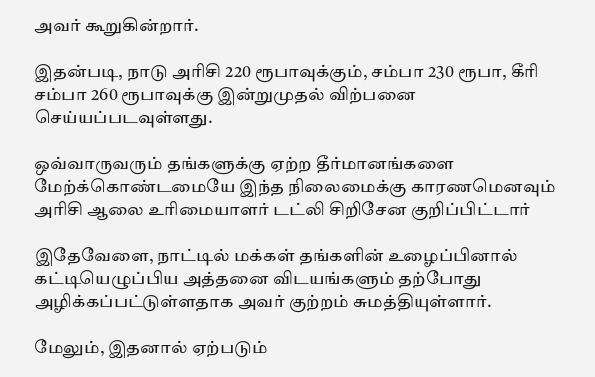அவர் கூறுகின்றார்.

இதன்படி, நாடு அரிசி 220 ரூபாவுக்கும், சம்பா 230 ரூபா, கீரி சம்பா 260 ரூபாவுக்கு இன்றுமுதல் விற்பனை செய்யப்படவுள்ளது.

ஒவ்வாருவரும் தங்களுக்கு ஏற்ற தீர்மானங்களை மேற்க்கொண்டமையே இந்த நிலைமைக்கு காரணமெனவும் அரிசி ஆலை உரிமையாளர் டட்லி சிறிசேன குறிப்பிட்டார்

இதேவேளை, நாட்டில் மக்கள் தங்களின் உழைப்பினால் கட்டியெழுப்பிய அத்தனை விடயங்களும் தற்போது அழிக்கப்பட்டுள்ளதாக அவர் குற்றம் சுமத்தியுள்ளார்.

மேலும், இதனால் ஏற்படும்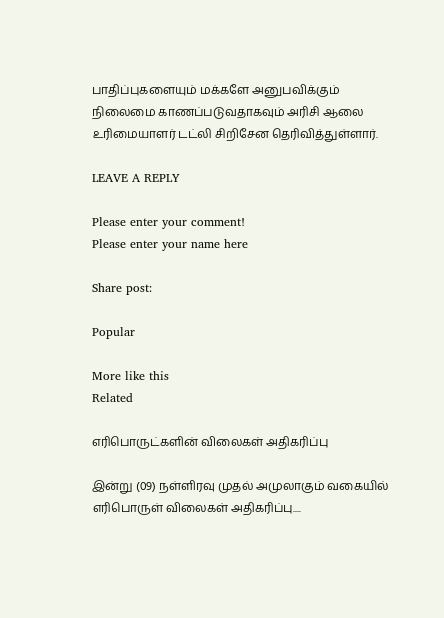பாதிப்புகளையும் மக்களே அனுபவிக்கும் நிலைமை காணப்படுவதாகவும் அரிசி ஆலை உரிமையாளர் டட்லி சிறிசேன தெரிவித்துள்ளார்.

LEAVE A REPLY

Please enter your comment!
Please enter your name here

Share post:

Popular

More like this
Related

எரிபொருட்களின் விலைகள் அதிகரிப்பு

இன்று (09) நள்ளிரவு முதல் அமுலாகும் வகையில் எரிபொருள் விலைகள் அதிகரிப்பு....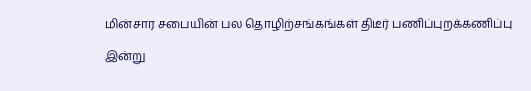மின்சார சபையின் பல தொழிற்சங்கங்கள் திடீர் பணிப்புறக்கணிப்பு

இன்று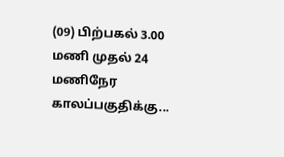(09) பிற்பகல் 3.00 மணி முதல் 24 மணிநேர காலப்பகுதிக்கு...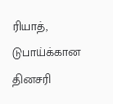ரியாத், டுபாய்க்கான தினசரி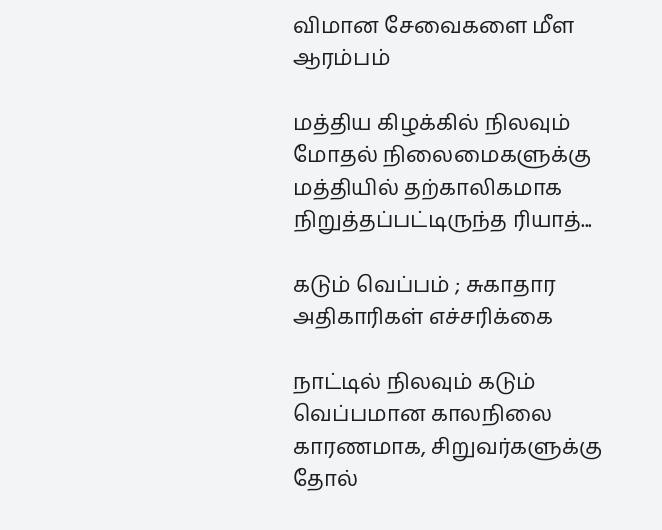விமான சேவைகளை மீள ஆரம்பம்

மத்திய கிழக்கில் நிலவும் மோதல் நிலைமைகளுக்கு மத்தியில் தற்காலிகமாக நிறுத்தப்பட்டிருந்த ரியாத்...

கடும் வெப்பம் ; சுகாதார அதிகாரிகள் எச்சரிக்கை

நாட்டில் நிலவும் கடும் வெப்பமான காலநிலை காரணமாக, சிறுவர்களுக்கு தோல்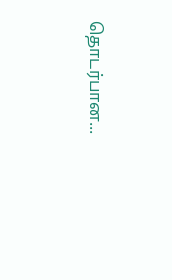தொடர்பான...